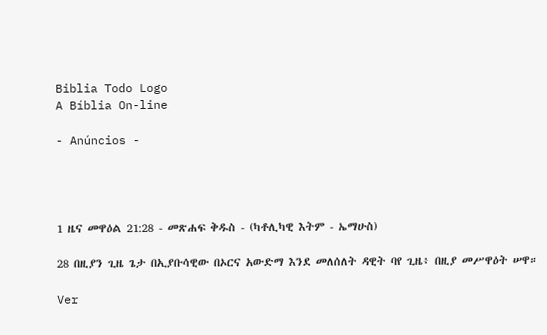Biblia Todo Logo
A Bíblia On-line

- Anúncios -




1 ዜና መዋዕል 21:28 - መጽሐፍ ቅዱስ - (ካቶሊካዊ እትም - ኤማሁስ)

28 በዚያን ጊዜ ጌታ በኢያቡሳዊው በኦርና አውድማ እንደ መለሰለት ዳዊት ባየ ጊዜ፥ በዚያ መሥዋዕት ሠዋ።

Ver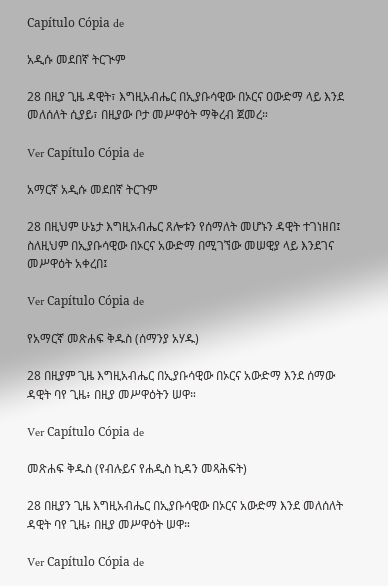Capítulo Cópia de

አዲሱ መደበኛ ትርጒም

28 በዚያ ጊዜ ዳዊት፣ እግዚአብሔር በኢያቡሳዊው በኦርና ዐውድማ ላይ እንደ መለሰለት ሲያይ፣ በዚያው ቦታ መሥዋዕት ማቅረብ ጀመረ።

Ver Capítulo Cópia de

አማርኛ አዲሱ መደበኛ ትርጉም

28 በዚህም ሁኔታ እግዚአብሔር ጸሎቱን የሰማለት መሆኑን ዳዊት ተገነዘበ፤ ስለዚህም በኢያቡሳዊው በኦርና አውድማ በሚገኘው መሠዊያ ላይ እንደገና መሥዋዕት አቀረበ፤

Ver Capítulo Cópia de

የአማርኛ መጽሐፍ ቅዱስ (ሰማንያ አሃዱ)

28 በዚያም ጊዜ እግዚአብሔር በኢያቡሳዊው በኦርና አውድማ እንደ ሰማው ዳዊት ባየ ጊዜ፥ በዚያ መሥዋዕትን ሠዋ።

Ver Capítulo Cópia de

መጽሐፍ ቅዱስ (የብሉይና የሐዲስ ኪዳን መጻሕፍት)

28 በዚያን ጊዜ እግዚአብሔር በኢያቡሳዊው በኦርና አውድማ እንደ መለሰለት ዳዊት ባየ ጊዜ፥ በዚያ መሥዋዕት ሠዋ።

Ver Capítulo Cópia de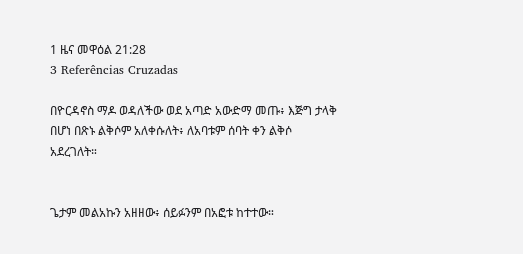1 ዜና መዋዕል 21:28
3 Referências Cruzadas

በዮርዳኖስ ማዶ ወዳለችው ወደ አጣድ አውድማ መጡ፥ እጅግ ታላቅ በሆነ በጽኑ ልቅሶም አለቀሱለት፥ ለአባቱም ሰባት ቀን ልቅሶ አደረገለት።


ጌታም መልአኩን አዘዘው፥ ሰይፉንም በአፎቱ ከተተው።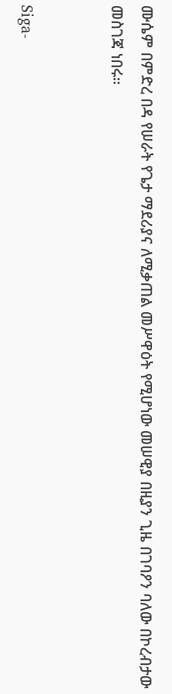ሙሴም በምድረ በዳ የሠራት የጌታ ማደሪያና ለሚቃጠል መሥዋዕት የሚሆነው መሠዊያ በዚያን ጊዜ በገባዖን ባለው በኮረብታው መስገጃ ነበሩ።


Siga-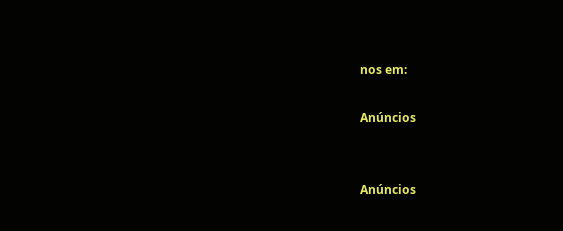nos em:

Anúncios


Anúncios